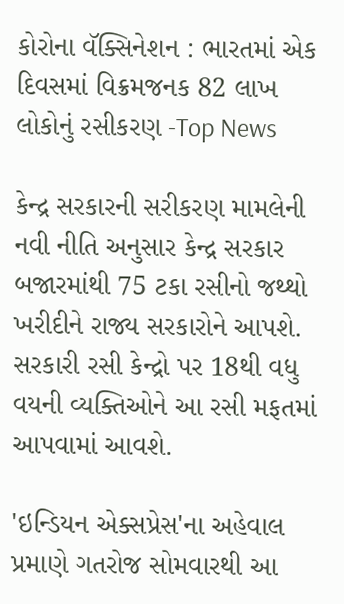કોરોના વૅક્સિનેશન : ભારતમાં એક દિવસમાં વિક્રમજનક 82 લાખ લોકોનું રસીકરણ -Top News

કેન્દ્ર સરકારની સરીકરણ મામલેની નવી નીતિ અનુસાર કેન્દ્ર સરકાર બજારમાંથી 75 ટકા રસીનો જથ્થો ખરીદીને રાજ્ય સરકારોને આપશે. સરકારી રસી કેન્દ્રો પર 18થી વધુ વયની વ્યક્તિઓને આ રસી મફતમાં આપવામાં આવશે.

'ઇન્ડિયન એક્સપ્રેસ'ના અહેવાલ પ્રમાણે ગતરોજ સોમવારથી આ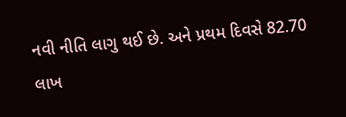નવી નીતિ લાગુ થઈ છે. અને પ્રથમ દિવસે 82.70 લાખ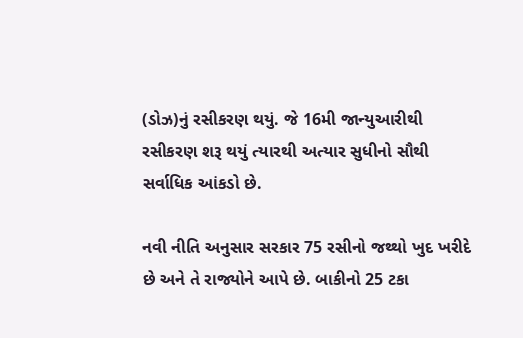(ડોઝ)નું રસીકરણ થયું. જે 16મી જાન્યુઆરીથી રસીકરણ શરૂ થયું ત્યારથી અત્યાર સુધીનો સૌથી સર્વાધિક આંકડો છે.

નવી નીતિ અનુસાર સરકાર 75 રસીનો જથ્થો ખુદ ખરીદે છે અને તે રાજ્યોને આપે છે. બાકીનો 25 ટકા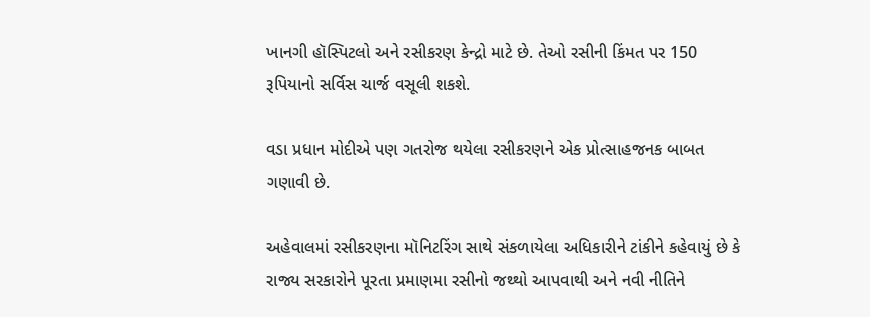ખાનગી હૉસ્પિટલો અને રસીકરણ કેન્દ્રો માટે છે. તેઓ રસીની કિંમત પર 150 રૂપિયાનો સર્વિસ ચાર્જ વસૂલી શકશે.

વડા પ્રધાન મોદીએ પણ ગતરોજ થયેલા રસીકરણને એક પ્રોત્સાહજનક બાબત ગણાવી છે.

અહેવાલમાં રસીકરણના મૉનિટરિંગ સાથે સંકળાયેલા અધિકારીને ટાંકીને કહેવાયું છે કે રાજ્ય સરકારોને પૂરતા પ્રમાણમા રસીનો જથ્થો આપવાથી અને નવી નીતિને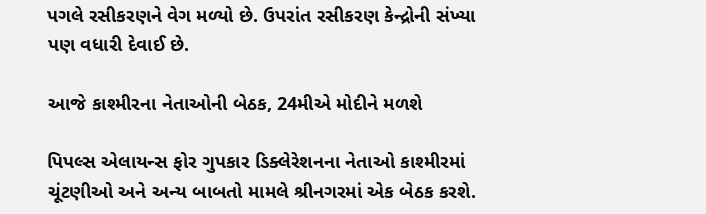પગલે રસીકરણને વેગ મળ્યો છે. ઉપરાંત રસીકરણ કેન્દ્રોની સંખ્યા પણ વધારી દેવાઈ છે.

આજે કાશ્મીરના નેતાઓની બેઠક, 24મીએ મોદીને મળશે

પિપલ્સ એલાયન્સ ફોર ગુપકાર ડિક્લેરેશનના નેતાઓ કાશ્મીરમાં ચૂંટણીઓ અને અન્ય બાબતો મામલે શ્રીનગરમાં એક બેઠક કરશે.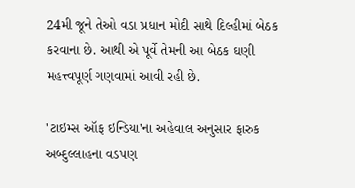24મી જૂને તેઓ વડા પ્રધાન મોદી સાથે દિલ્હીમાં બેઠક કરવાના છે. આથી એ પૂર્વે તેમની આ બેઠક ઘણી મહત્ત્વપૂર્ણ ગણવામાં આવી રહી છે.

'ટાઇમ્સ ઑફ ઇન્ડિયા'ના અહેવાલ અનુસાર ફારુક અબ્દુલ્લાહના વડપણ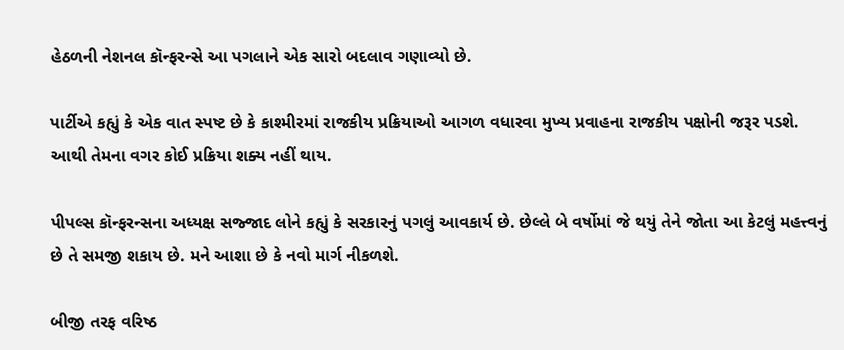હેઠળની નેશનલ કૉન્ફરન્સે આ પગલાને એક સારો બદલાવ ગણાવ્યો છે.

પાર્ટીએ કહ્યું કે એક વાત સ્પષ્ટ છે કે કાશ્મીરમાં રાજકીય પ્રક્રિયાઓ આગળ વધારવા મુખ્ય પ્રવાહના રાજકીય પક્ષોની જરૂર પડશે. આથી તેમના વગર કોઈ પ્રક્રિયા શક્ય નહીં થાય.

પીપલ્સ કૉન્ફરન્સના અધ્યક્ષ સજ્જાદ લોને કહ્યું કે સરકારનું પગલું આવકાર્ય છે. છેલ્લે બે વર્ષોમાં જે થયું તેને જોતા આ કેટલું મહત્ત્વનું છે તે સમજી શકાય છે. મને આશા છે કે નવો માર્ગ નીકળશે.

બીજી તરફ વરિષ્ઠ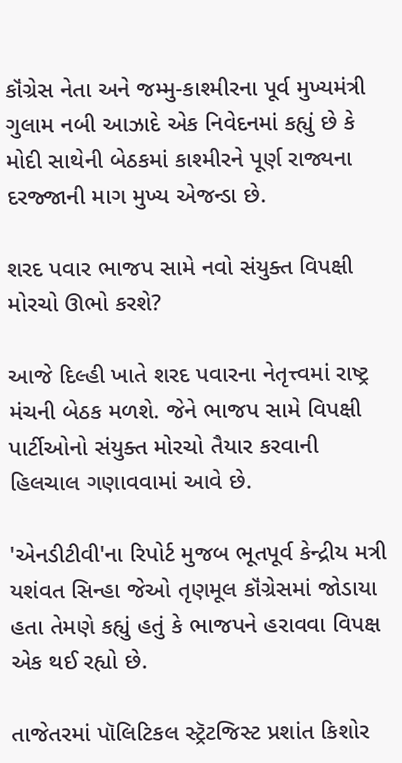કૉંગ્રેસ નેતા અને જમ્મુ-કાશ્મીરના પૂર્વ મુખ્યમંત્રી ગુલામ નબી આઝાદે એક નિવેદનમાં કહ્યું છે કે મોદી સાથેની બેઠકમાં કાશ્મીરને પૂર્ણ રાજ્યના દરજ્જાની માગ મુખ્ય એજન્ડા છે.

શરદ પવાર ભાજપ સામે નવો સંયુક્ત વિપક્ષી મોરચો ઊભો કરશે?

આજે દિલ્હી ખાતે શરદ પવારના નેતૃત્ત્વમાં રાષ્ટ્ર મંચની બેઠક મળશે. જેને ભાજપ સામે વિપક્ષી પાર્ટીઓનો સંયુક્ત મોરચો તૈયાર કરવાની હિલચાલ ગણાવવામાં આવે છે.

'એનડીટીવી'ના રિપોર્ટ મુજબ ભૂતપૂર્વ કેન્દ્રીય મત્રી યશંવત સિન્હા જેઓ તૃણમૂલ કૉંગ્રેસમાં જોડાયા હતા તેમણે કહ્યું હતું કે ભાજપને હરાવવા વિપક્ષ એક થઈ રહ્યો છે.

તાજેતરમાં પૉલિટિકલ સ્ટ્રૅટજિસ્ટ પ્રશાંત કિશોર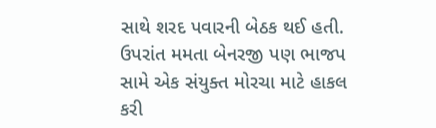સાથે શરદ પવારની બેઠક થઈ હતી. ઉપરાંત મમતા બેનરજી પણ ભાજપ સામે એક સંયુક્ત મોરચા માટે હાકલ કરી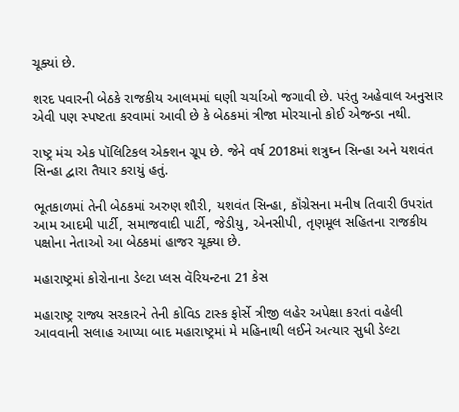ચૂક્યાં છે.

શરદ પવારની બેઠકે રાજકીય આલમમાં ઘણી ચર્ચાઓ જગાવી છે. પરંતુ અહેવાલ અનુસાર એવી પણ સ્પષ્ટતા કરવામાં આવી છે કે બેઠકમાં ત્રીજા મોરચાનો કોઈ એજન્ડા નથી.

રાષ્ટ્ર મંચ એક પૉલિટિકલ એક્શન ગ્રૂપ છે. જેને વર્ષ 2018માં શત્રુઘ્ન સિન્હા અને યશવંત સિન્હા દ્વારા તૈયાર કરાયું હતું.

ભૂતકાળમાં તેની બેઠકમાં અરુણ શૌરી, યશવંત સિન્હા, કૉંગ્રેસના મનીષ તિવારી ઉપરાંત આમ આદમી પાર્ટી, સમાજવાદી પાર્ટી, જેડીયુ, એનસીપી, તૃણમૂલ સહિતના રાજકીય પક્ષોના નેતાઓ આ બેઠકમાં હાજર ચૂક્યા છે.

મહારાષ્ટ્રમાં કોરોનાના ડેલ્ટા પ્લસ વૅરિયન્ટના 21 કેસ

મહારાષ્ટ્ર રાજ્ય સરકારને તેની કોવિડ ટાસ્ક ફોર્સે ત્રીજી લહેર અપેક્ષા કરતાં વહેલી આવવાની સલાહ આપ્યા બાદ મહારાષ્ટ્રમાં મે મહિનાથી લઈને અત્યાર સુધી ડેલ્ટા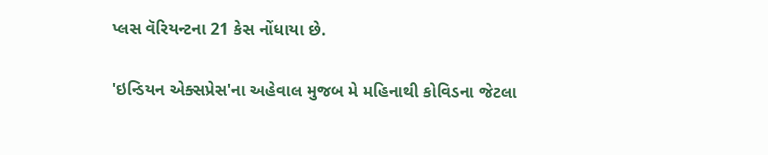પ્લસ વૅરિયન્ટના 21 કેસ નોંધાયા છે.

'ઇન્ડિયન એક્સપ્રેસ'ના અહેવાલ મુજબ મે મહિનાથી કોવિડના જેટલા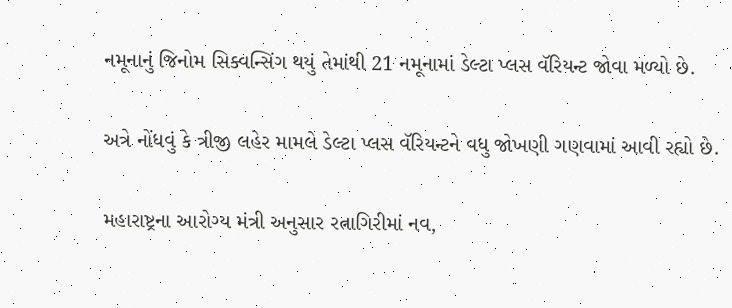નમૂનાનું જિનોમ સિક્વન્સિંગ થયું તેમાંથી 21 નમૂનામાં ડેલ્ટા પ્લસ વૅરિયન્ટ જોવા મળ્યો છે.

અત્રે નોંધવું કે ત્રીજી લહેર મામલે ડેલ્ટા પ્લસ વૅરિયન્ટને વધુ જોખણી ગણવામાં આવી રહ્યો છે.

મહારાષ્ટ્રના આરોગ્ય મંત્રી અનુસાર રત્નાગિરીમાં નવ,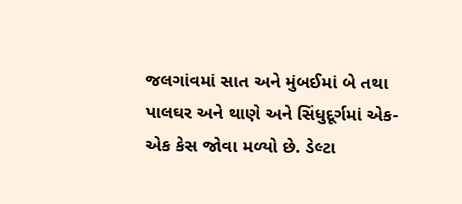જલગાંવમાં સાત અને મુંબઈમાં બે તથા પાલઘર અને થાણે અને સિંધુદૂર્ગમાં એક-એક કેસ જોવા મળ્યો છે. ડેલ્ટા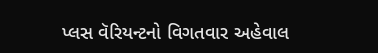પ્લસ વૅરિયન્ટનો વિગતવાર અહેવાલ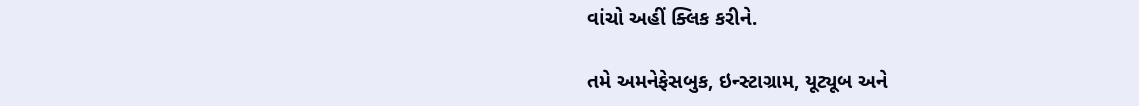વાંચો અહીં ક્લિક કરીને.

તમે અમનેફેસબુક, ઇન્સ્ટાગ્રામ, યૂટ્યૂબ અને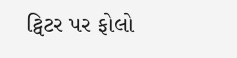ટ્વિટર પર ફોલો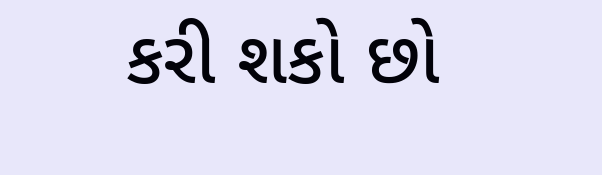કરી શકો છો